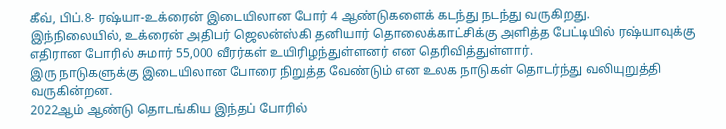கீவ், பிப்.8- ரஷ்யா-உக்ரைன் இடையிலான போர் 4 ஆண்டுகளைக் கடந்து நடந்து வருகிறது.
இந்நிலையில், உக்ரைன் அதிபர் ஜெலன்ஸ்கி தனியார் தொலைக்காட்சிக்கு அளித்த பேட்டியில் ரஷ்யாவுக்கு எதிரான போரில் சுமார் 55,000 வீரர்கள் உயிரிழந்துள்ளனர் என தெரிவித்துள்ளார்.
இரு நாடுகளுக்கு இடையிலான போரை நிறுத்த வேண்டும் என உலக நாடுகள் தொடர்ந்து வலியுறுத்தி வருகின்றன.
2022ஆம் ஆண்டு தொடங்கிய இந்தப் போரில்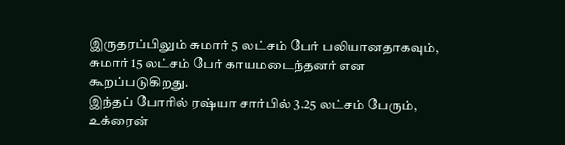இருதரப்பிலும் சுமார் 5 லட்சம் பேர் பலியானதாகவும், சுமார் 15 லட்சம் பேர் காயமடைந்தனர் என கூறப்படுகிறது.
இந்தப் போரில் ரஷ்யா சார்பில் 3.25 லட்சம் பேரும், உக்ரைன்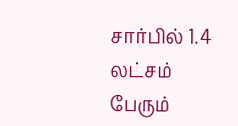சார்பில் 1.4 லட்சம் பேரும்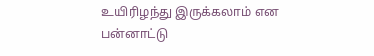உயிரிழந்து இருக்கலாம் என பன்னாட்டு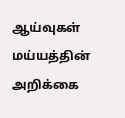ஆய்வுகள் மய்யத்தின் அறிக்கை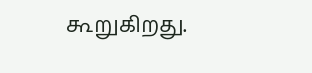கூறுகிறது.